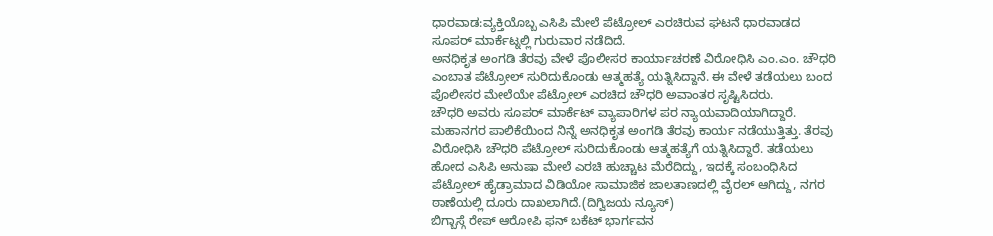ಧಾರವಾಡ:ವ್ಯಕ್ತಿಯೊಬ್ಬ ಎಸಿಪಿ ಮೇಲೆ ಪೆಟ್ರೋಲ್ ಎರಚಿರುವ ಘಟನೆ ಧಾರವಾಡದ ಸೂಪರ್ ಮಾರ್ಕೆಟ್ನಲ್ಲಿ ಗುರುವಾರ ನಡೆದಿದೆ.
ಅನಧಿಕೃತ ಅಂಗಡಿ ತೆರವು ವೇಳೆ ಪೊಲೀಸರ ಕಾರ್ಯಾಚರಣೆ ವಿರೋಧಿಸಿ ಎಂ.ಎಂ. ಚೌಧರಿ ಎಂಬಾತ ಪೆಟ್ರೋಲ್ ಸುರಿದುಕೊಂಡು ಆತ್ಮಹತ್ಯೆ ಯತ್ನಿಸಿದ್ದಾನೆ. ಈ ವೇಳೆ ತಡೆಯಲು ಬಂದ ಪೊಲೀಸರ ಮೇಲೆಯೇ ಪೆಟ್ರೋಲ್ ಎರಚಿದ ಚೌಧರಿ ಅವಾಂತರ ಸೃಷ್ಟಿಸಿದರು.
ಚೌಧರಿ ಅವರು ಸೂಪರ್ ಮಾರ್ಕೆಟ್ ವ್ಯಾಪಾರಿಗಳ ಪರ ನ್ಯಾಯವಾದಿಯಾಗಿದ್ದಾರೆ. ಮಹಾನಗರ ಪಾಲಿಕೆಯಿಂದ ನಿನ್ನೆ ಅನಧಿಕೃತ ಅಂಗಡಿ ತೆರವು ಕಾರ್ಯ ನಡೆಯುತ್ತಿತ್ತು. ತೆರವು ವಿರೋಧಿಸಿ ಚೌಧರಿ ಪೆಟ್ರೋಲ್ ಸುರಿದುಕೊಂಡು ಆತ್ಮಹತ್ಯೆಗೆ ಯತ್ನಿಸಿದ್ದಾರೆ. ತಡೆಯಲು ಹೋದ ಎಸಿಪಿ ಅನುಷಾ ಮೇಲೆ ಎರಚಿ ಹುಚ್ಚಾಟ ಮೆರೆದಿದ್ದು, ಇದಕ್ಕೆ ಸಂಬಂಧಿಸಿದ ಪೆಟ್ರೋಲ್ ಹೈಡ್ರಾಮಾದ ವಿಡಿಯೋ ಸಾಮಾಜಿಕ ಜಾಲತಾಣದಲ್ಲಿ ವೈರಲ್ ಆಗಿದ್ದು, ನಗರ ಠಾಣೆಯಲ್ಲಿ ದೂರು ದಾಖಲಾಗಿದೆ.(ದಿಗ್ವಿಜಯ ನ್ಯೂಸ್)
ಬಿಗ್ಬಾಸ್ಗೆ ರೇಪ್ ಆರೋಪಿ ಫನ್ ಬಕೆಟ್ ಭಾರ್ಗವನ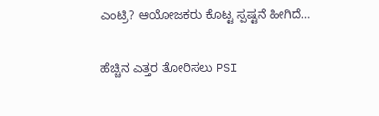ಎಂಟ್ರಿ? ಆಯೋಜಕರು ಕೊಟ್ಟ ಸ್ಪಷ್ಟನೆ ಹೀಗಿದೆ…

ಹೆಚ್ಚಿನ ಎತ್ತರ ತೋರಿಸಲು PSI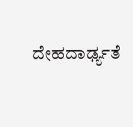ದೇಹದಾರ್ಢ್ಯತೆ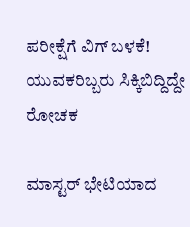ಪರೀಕ್ಷೆಗೆ ವಿಗ್ ಬಳಕೆ! ಯುವಕರಿಬ್ಬರು ಸಿಕ್ಕಿಬಿದ್ದಿದ್ದೇ ರೋಚಕ

ಮಾಸ್ಟರ್ ಭೇಟಿಯಾದ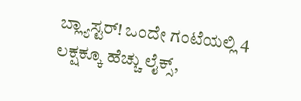ಬ್ಲ್ಯಾಸ್ಟರ್! ಒಂದೇ ಗಂಟೆಯಲ್ಲಿ 4 ಲಕ್ಷಕ್ಕೂ ಹೆಚ್ಚು ಲೈಕ್ಸ್,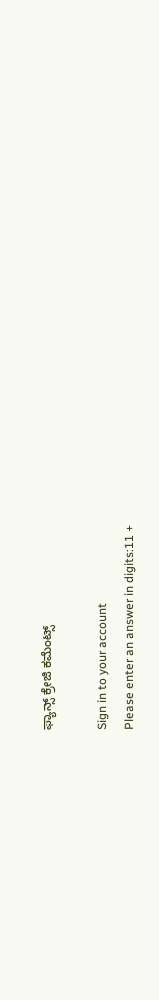ಫ್ಯಾನ್ಸ್ ಕ್ರೇಜಿ ಕಮೆಂಟ್ಸ್

Sign in to your account
Please enter an answer in digits:11 +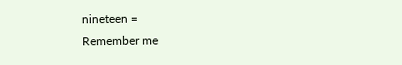nineteen =
Remember me